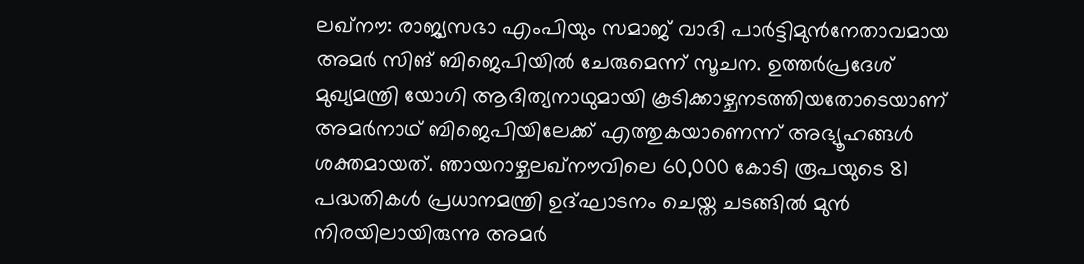ലഖ്നൗ: രാജ്യസഭാ എംപിയും സമാജ് വാദി പാർട്ടിമുൻനേതാവമായ അമർ സിങ് ബിജെപിയിൽ ചേരുമെന്ന് സൂചന. ഉത്തർപ്രദേശ് മുഖ്യമന്ത്രി യോഗി ആദിത്യനാഥുമായി കൂടിക്കാഴ്ചനടത്തിയതോടെയാണ് അമർനാഥ് ബിജെപിയിലേക്ക് എത്തുകയാണെന്ന് അഭ്യൂഹങ്ങൾ ശക്തമായത്. ഞായറാഴ്ചലഖ്നൗവിലെ 60,000 കോടി രൂപയുടെ 81 പദ്ധതികൾ പ്രധാനമന്ത്രി ഉദ്ഘാടനം ചെയ്ത ചടങ്ങിൽ മുൻ നിരയിലായിരുന്നു അമർ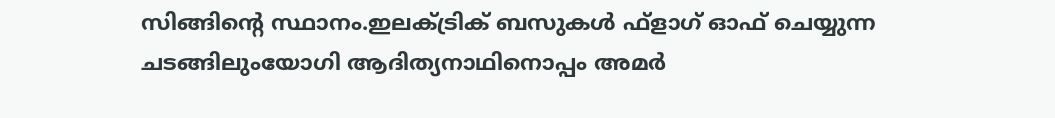സിങ്ങിന്റെ സ്ഥാനം.ഇലക്ട്രിക് ബസുകൾ ഫ്ളാഗ് ഓഫ് ചെയ്യുന്ന ചടങ്ങിലുംയോഗി ആദിത്യനാഥിനൊപ്പം അമർ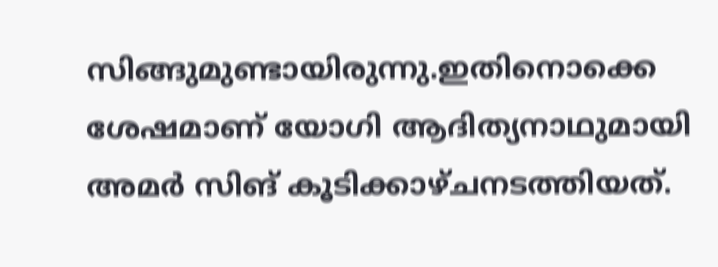സിങ്ങുമുണ്ടായിരുന്നു.ഇതിനൊക്കെ ശേഷമാണ് യോഗി ആദിത്യനാഥുമായി അമർ സിങ് കൂടിക്കാഴ്ചനടത്തിയത്.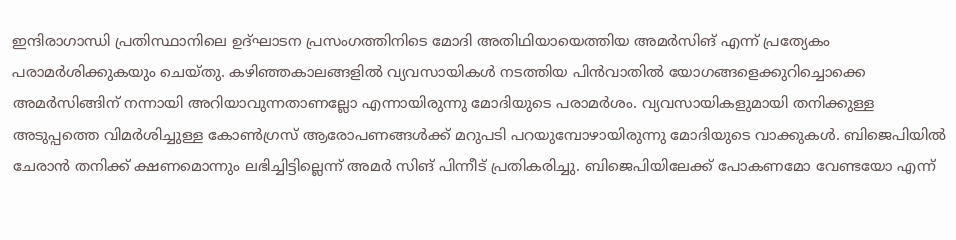ഇന്ദിരാഗാന്ധി പ്രതിസ്ഥാനിലെ ഉദ്ഘാടന പ്രസംഗത്തിനിടെ മോദി അതിഥിയായെത്തിയ അമർസിങ് എന്ന് പ്രത്യേകം പരാമർശിക്കുകയും ചെയ്തു. കഴിഞ്ഞകാലങ്ങളിൽ വ്യവസായികൾ നടത്തിയ പിൻവാതിൽ യോഗങ്ങളെക്കുറിച്ചൊക്കെ അമർസിങ്ങിന് നന്നായി അറിയാവുന്നതാണല്ലോ എന്നായിരുന്നു മോദിയുടെ പരാമർശം. വ്യവസായികളുമായി തനിക്കുള്ള അടുപ്പത്തെ വിമർശിച്ചുള്ള കോൺഗ്രസ് ആരോപണങ്ങൾക്ക് മറുപടി പറയുമ്പോഴായിരുന്നു മോദിയുടെ വാക്കുകൾ. ബിജെപിയിൽ ചേരാൻ തനിക്ക് ക്ഷണമൊന്നും ലഭിച്ചിട്ടില്ലെന്ന് അമർ സിങ് പിന്നീട് പ്രതികരിച്ചു. ബിജെപിയിലേക്ക് പോകണമോ വേണ്ടയോ എന്ന്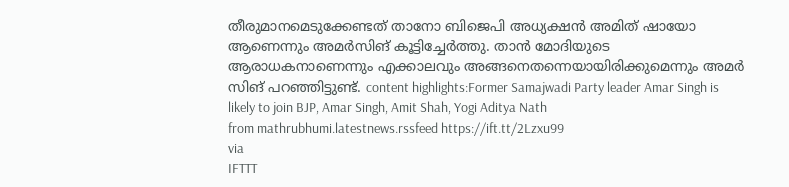തീരുമാനമെടുക്കേണ്ടത് താനോ ബിജെപി അധ്യക്ഷൻ അമിത് ഷായോ ആണെന്നും അമർസിങ് കൂട്ടിച്ചേർത്തു. താൻ മോദിയുടെ ആരാധകനാണെന്നും എക്കാലവും അങ്ങനെതന്നെയായിരിക്കുമെന്നും അമർ സിങ് പറഞ്ഞിട്ടുണ്ട്. content highlights:Former Samajwadi Party leader Amar Singh is likely to join BJP, Amar Singh, Amit Shah, Yogi Aditya Nath
from mathrubhumi.latestnews.rssfeed https://ift.tt/2Lzxu99
via
IFTTT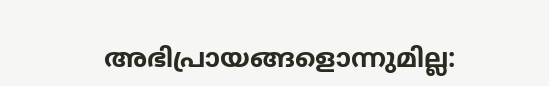അഭിപ്രായങ്ങളൊന്നുമില്ല: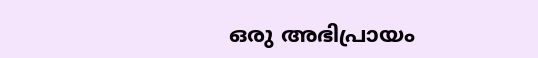ഒരു അഭിപ്രായം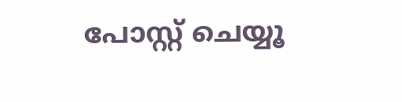പോസ്റ്റ് ചെയ്യൂ